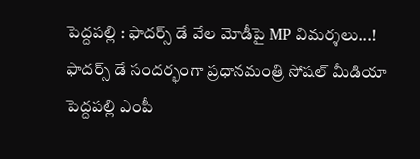పెద్దపల్లి : ఫాదర్స్ డే వేల మోడీపై MP విమర్శలు...!
ఫాదర్స్ డే సందర్భంగా ప్రధానమంత్రి సోషల్ మీడియా పెద్దపల్లి ఎంపీ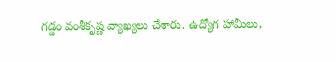గడ్డం వంశీకృష్ణ వ్యాఖ్యలు చేశారు. ఉద్యోగ హామీలు,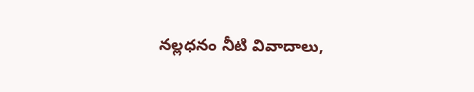నల్లధనం నీటి వివాదాలు,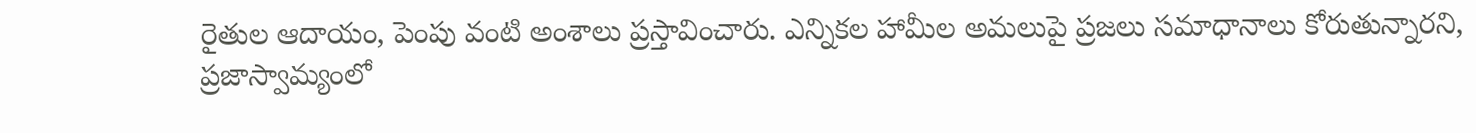రైతుల ఆదాయం, పెంపు వంటి అంశాలు ప్రస్తావించారు. ఎన్నికల హామీల అమలుపై ప్రజలు సమాధానాలు కోరుతున్నారని,  ప్రజాస్వామ్యంలో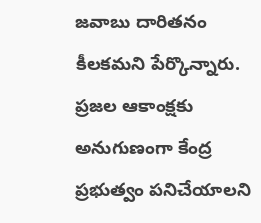జవాబు దారితనం కీలకమని పేర్కొన్నారు. ప్రజల ఆకాంక్షకు అనుగుణంగా కేంద్ర ప్రభుత్వం పనిచేయాలని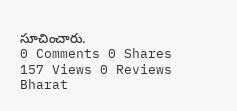సూచించారు.
0 Comments 0 Shares 157 Views 0 Reviews
Bharat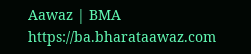Aawaz | BMA https://ba.bharataawaz.com